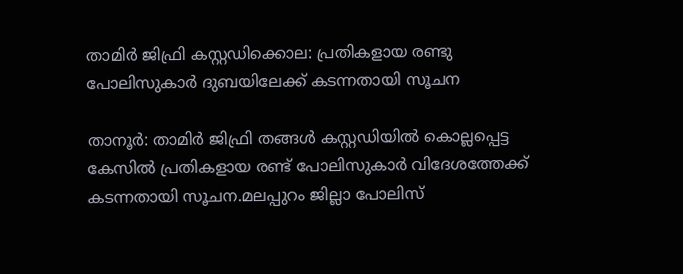താമിര്‍ ജിഫ്രി കസ്റ്റഡിക്കൊല: പ്രതികളായ രണ്ടു പോലിസുകാര്‍ ദുബയിലേക്ക് കടന്നതായി സൂചന

താനൂർ: താമിര്‍ ജിഫ്രി തങ്ങള്‍ കസ്റ്റഡിയില്‍ കൊല്ലപ്പെട്ട കേസില്‍ പ്രതികളായ രണ്ട് പോലിസുകാര്‍ വിദേശത്തേക്ക് കടന്നതായി സൂചന.മലപ്പുറം ജില്ലാ പോലിസ്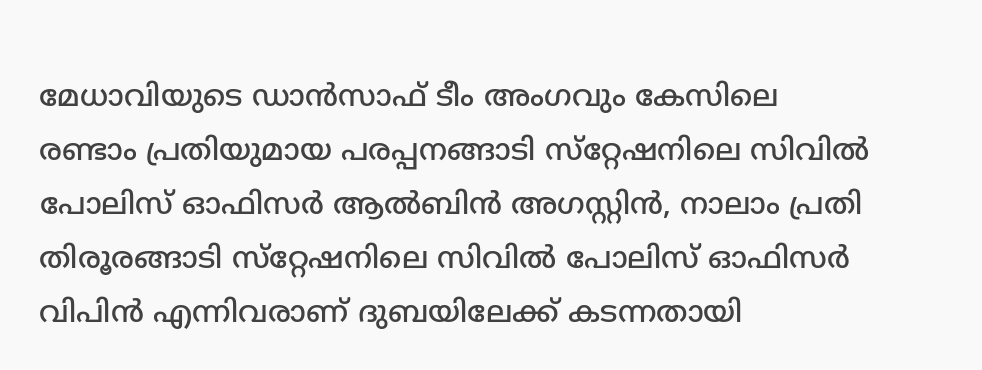മേധാവിയുടെ ഡാന്‍സാഫ് ടീം അംഗവും കേസിലെ രണ്ടാം പ്രതിയുമായ പരപ്പനങ്ങാടി സ്‌റ്റേഷനിലെ സിവില്‍ പോലിസ് ഓഫിസര്‍ ആല്‍ബിന്‍ അഗസ്റ്റിന്‍, നാലാം പ്രതി തിരൂരങ്ങാടി സ്‌റ്റേഷനിലെ സിവില്‍ പോലിസ് ഓഫിസര്‍ വിപിന്‍ എന്നിവരാണ് ദുബയിലേക്ക് കടന്നതായി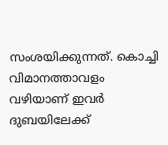സംശയിക്കുന്നത്. കൊച്ചി വിമാനത്താവളം വഴിയാണ് ഇവര്‍ ദുബയിലേക്ക്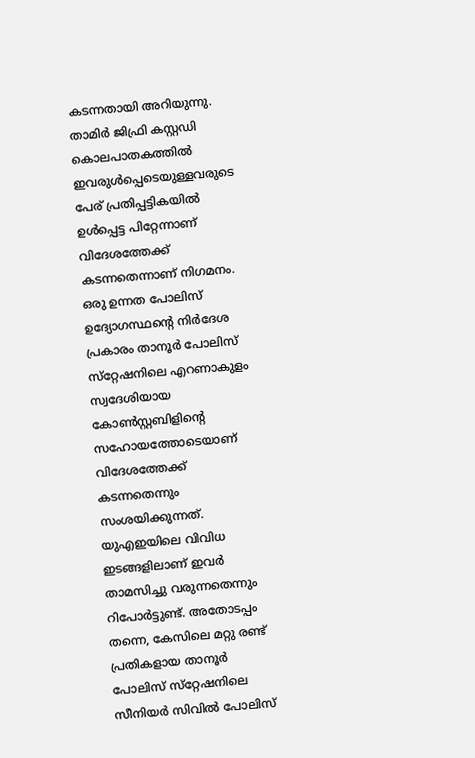കടന്നതായി അറിയുന്നു. താമിര്‍ ജിഫ്രി കസ്റ്റഡി കൊലപാതകത്തില്‍ ഇവരുള്‍പ്പെടെയുള്ളവരുടെ പേര് പ്രതിപ്പട്ടികയില്‍ ഉള്‍പ്പെട്ട പിറ്റേന്നാണ് വിദേശത്തേക്ക് കടന്നതെന്നാണ് നിഗമനം. ഒരു ഉന്നത പോലിസ് ഉദ്യോഗസ്ഥന്റെ നിര്‍ദേശ പ്രകാരം താനൂര്‍ പോലിസ് സ്‌റ്റേഷനിലെ എറണാകുളം സ്വദേശിയായ കോണ്‍സ്റ്റബിളിന്റെ സഹോയത്തോടെയാണ് വിദേശത്തേക്ക് കടന്നതെന്നും സംശയിക്കുന്നത്. യുഎഇയിലെ വിവിധ ഇടങ്ങളിലാണ് ഇവര്‍ താമസിച്ചു വരുന്നതെന്നും റിപോര്‍ട്ടുണ്ട്. അതോടപ്പം തന്നെ, കേസിലെ മറ്റു രണ്ട് പ്രതികളായ താനൂര്‍ പോലിസ് സ്‌റ്റേഷനിലെ സീനിയര്‍ സിവില്‍ പോലിസ്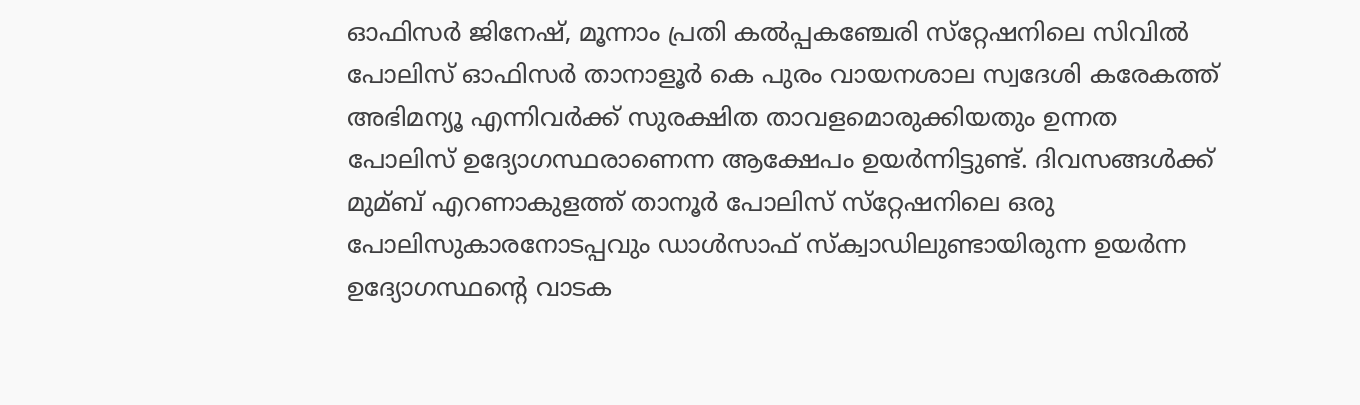ഓഫിസര്‍ ജിനേഷ്, മൂന്നാം പ്രതി കല്‍പ്പകഞ്ചേരി സ്‌റ്റേഷനിലെ സിവില്‍ പോലിസ് ഓഫിസര്‍ താനാളൂര്‍ കെ പുരം വായനശാല സ്വദേശി കരേകത്ത് അഭിമന്യൂ എന്നിവര്‍ക്ക് സുരക്ഷിത താവളമൊരുക്കിയതും ഉന്നത പോലിസ് ഉദ്യോഗസ്ഥരാണെന്ന ആക്ഷേപം ഉയര്‍ന്നിട്ടുണ്ട്. ദിവസങ്ങള്‍ക്ക് മുമ്ബ് എറണാകുളത്ത് താനൂര്‍ പോലിസ് സ്‌റ്റേഷനിലെ ഒരു പോലിസുകാരനോടപ്പവും ഡാള്‍സാഫ് സ്‌ക്വാഡിലുണ്ടായിരുന്ന ഉയര്‍ന്ന ഉദ്യോഗസ്ഥന്റെ വാടക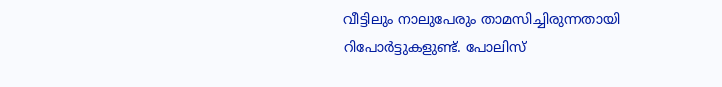വീട്ടിലും നാലുപേരും താമസിച്ചിരുന്നതായി റിപോര്‍ട്ടുകളുണ്ട്. പോലിസ്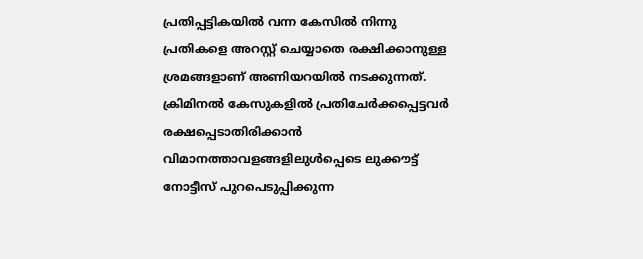പ്രതിപ്പട്ടികയില്‍ വന്ന കേസില്‍ നിന്നു പ്രതികളെ അറസ്റ്റ് ചെയ്യാതെ രക്ഷിക്കാനുള്ള ശ്രമങ്ങളാണ് അണിയറയില്‍ നടക്കുന്നത്. ക്രിമിനല്‍ കേസുകളില്‍ പ്രതിചേര്‍ക്കപ്പെട്ടവര്‍ രക്ഷപ്പെടാതിരിക്കാന്‍ വിമാനത്താവളങ്ങളിലുള്‍പ്പെടെ ലുക്കൗട്ട് നോട്ടീസ് പുറപെടുപ്പിക്കുന്ന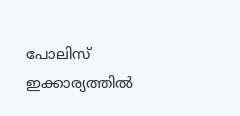പോലിസ് ഇക്കാര്യത്തില്‍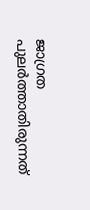ജാഗ്രത പുലര്‍ത്താതിരുന്നത്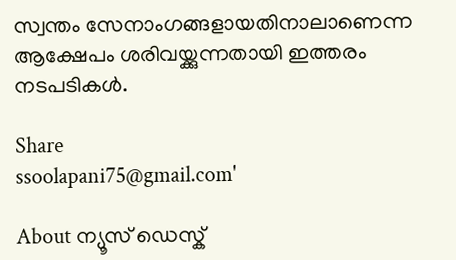സ്വന്തം സേനാംഗങ്ങളായതിനാലാണെന്ന ആക്ഷേപം ശരിവയ്ക്കുന്നതായി ഇത്തരം നടപടികള്‍.

Share
ssoolapani75@gmail.com'

About ന്യൂസ് ഡെസ്ക്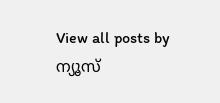View all posts by ന്യൂസ്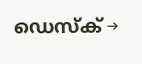ഡെസ്ക് →